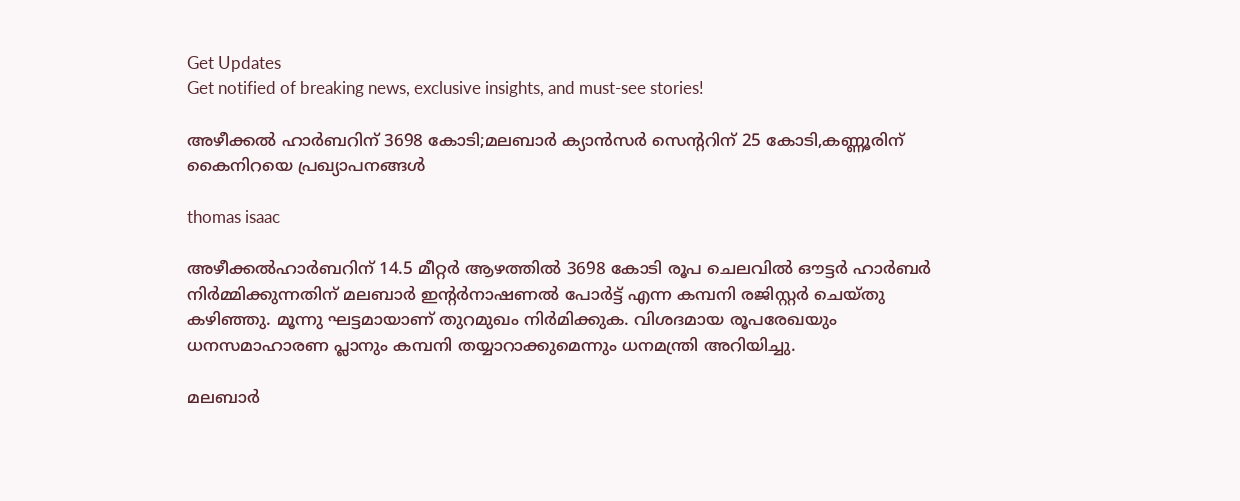Get Updates
Get notified of breaking news, exclusive insights, and must-see stories!

അഴീക്കല്‍ ഹാര്‍ബറിന് 3698 കോടി;മലബാര്‍ ക്യാന്‍സര്‍ സെന്ററിന് 25 കോടി,കണ്ണൂരിന് കൈനിറയെ പ്രഖ്യാപനങ്ങള്‍

thomas isaac

അഴീക്കല്‍ഹാര്‍ബറിന് 14.5 മീറ്റര്‍ ആഴത്തില്‍ 3698 കോടി രൂപ ചെലവില്‍ ഔട്ടര്‍ ഹാര്‍ബര്‍ നിര്‍മ്മിക്കുന്നതിന് മലബാര്‍ ഇന്റര്‍നാഷണല്‍ പോര്‍ട്ട് എന്ന കമ്പനി രജിസ്റ്റര്‍ ചെയ്തു കഴിഞ്ഞു. മൂന്നു ഘട്ടമായാണ് തുറമുഖം നിര്‍മിക്കുക. വിശദമായ രൂപരേഖയും ധനസമാഹാരണ പ്ലാനും കമ്പനി തയ്യാറാക്കുമെന്നും ധനമന്ത്രി അറിയിച്ചു.

മലബാര്‍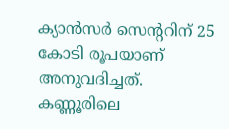ക്യാന്‍സര്‍ സെന്ററിന് 25 കോടി രൂപയാണ് അനുവദിച്ചത്. കണ്ണൂരിലെ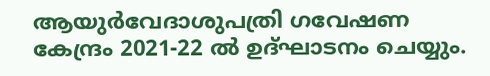ആയുര്‍വേദാശുപത്രി ഗവേഷണ കേന്ദ്രം 2021-22 ല്‍ ഉദ്ഘാടനം ചെയ്യും.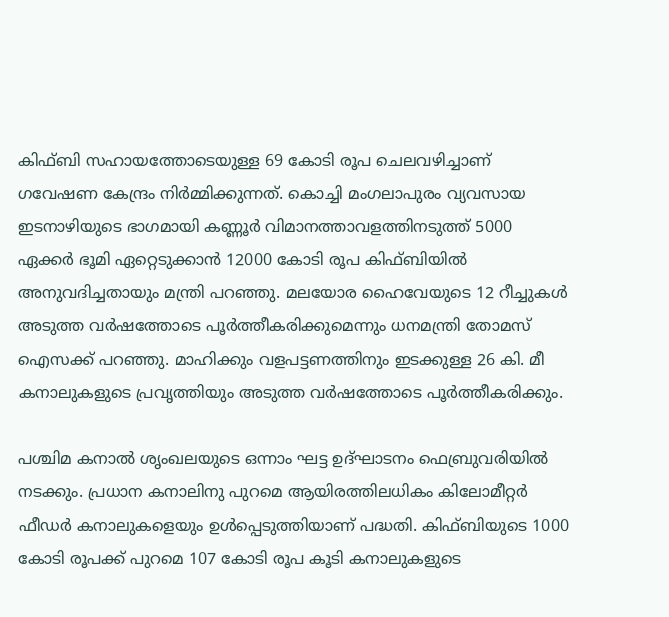കിഫ്ബി സഹായത്തോടെയുള്ള 69 കോടി രൂപ ചെലവഴിച്ചാണ് ഗവേഷണ കേന്ദ്രം നിര്‍മ്മിക്കുന്നത്. കൊച്ചി മംഗലാപുരം വ്യവസായ ഇടനാഴിയുടെ ഭാഗമായി കണ്ണൂര്‍ വിമാനത്താവളത്തിനടുത്ത് 5000 ഏക്കര്‍ ഭൂമി ഏറ്റെടുക്കാന്‍ 12000 കോടി രൂപ കിഫ്ബിയില്‍ അനുവദിച്ചതായും മന്ത്രി പറഞ്ഞു. മലയോര ഹൈവേയുടെ 12 റീച്ചുകള്‍ അടുത്ത വര്‍ഷത്തോടെ പൂര്‍ത്തീകരിക്കുമെന്നും ധനമന്ത്രി തോമസ് ഐസക്ക് പറഞ്ഞു. മാഹിക്കും വളപട്ടണത്തിനും ഇടക്കുള്ള 26 കി. മീ കനാലുകളുടെ പ്രവൃത്തിയും അടുത്ത വര്‍ഷത്തോടെ പൂര്‍ത്തീകരിക്കും.

പശ്ചിമ കനാല്‍ ശൃംഖലയുടെ ഒന്നാം ഘട്ട ഉദ്ഘാടനം ഫെബ്രുവരിയില്‍ നടക്കും. പ്രധാന കനാലിനു പുറമെ ആയിരത്തിലധികം കിലോമീറ്റര്‍ ഫീഡര്‍ കനാലുകളെയും ഉള്‍പ്പെടുത്തിയാണ് പദ്ധതി. കിഫ്ബിയുടെ 1000 കോടി രൂപക്ക് പുറമെ 107 കോടി രൂപ കൂടി കനാലുകളുടെ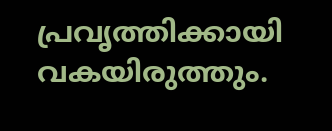പ്രവൃത്തിക്കായി വകയിരുത്തും.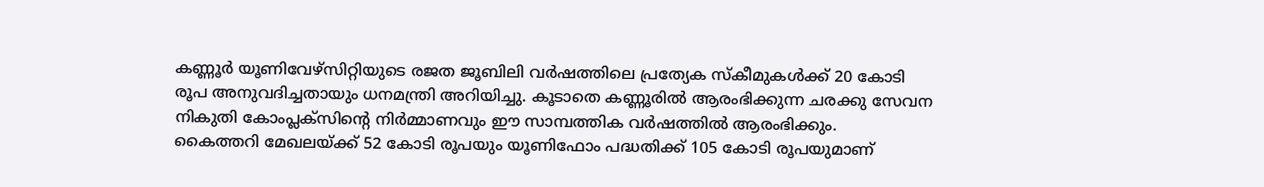കണ്ണൂര്‍ യൂണിവേഴ്സിറ്റിയുടെ രജത ജൂബിലി വര്‍ഷത്തിലെ പ്രത്യേക സ്‌കീമുകള്‍ക്ക് 20 കോടി രൂപ അനുവദിച്ചതായും ധനമന്ത്രി അറിയിച്ചു. കൂടാതെ കണ്ണൂരില്‍ ആരംഭിക്കുന്ന ചരക്കു സേവന നികുതി കോംപ്ലക്സിന്റെ നിര്‍മ്മാണവും ഈ സാമ്പത്തിക വര്‍ഷത്തില്‍ ആരംഭിക്കും.
കൈത്തറി മേഖലയ്ക്ക് 52 കോടി രൂപയും യൂണിഫോം പദ്ധതിക്ക് 105 കോടി രൂപയുമാണ്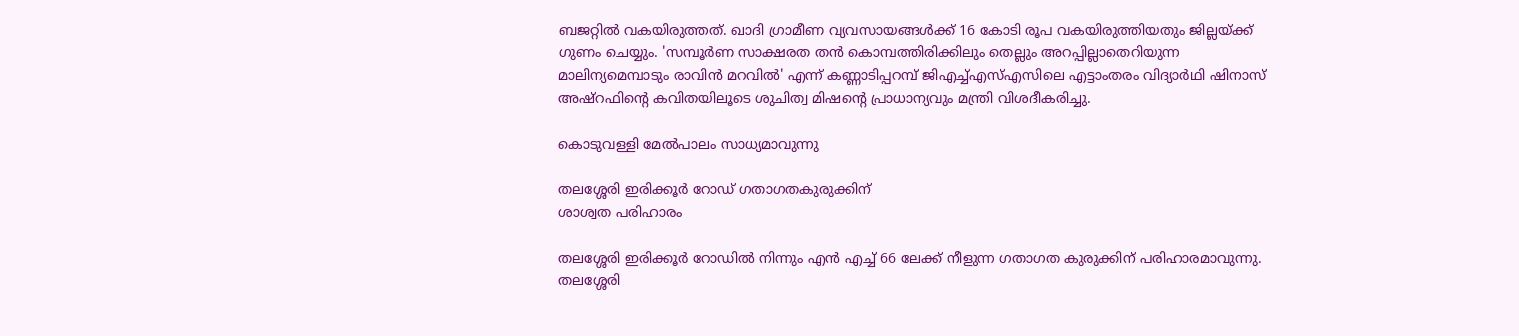ബജറ്റില്‍ വകയിരുത്തത്. ഖാദി ഗ്രാമീണ വ്യവസായങ്ങള്‍ക്ക് 16 കോടി രൂപ വകയിരുത്തിയതും ജില്ലയ്ക്ക് ഗുണം ചെയ്യും. 'സമ്പൂര്‍ണ സാക്ഷരത തന്‍ കൊമ്പത്തിരിക്കിലും തെല്ലും അറപ്പില്ലാതെറിയുന്ന മാലിന്യമെമ്പാടും രാവിന്‍ മറവില്‍' എന്ന് കണ്ണാടിപ്പറമ്പ് ജിഎച്ച്എസ്എസിലെ എട്ടാംതരം വിദ്യാര്‍ഥി ഷിനാസ് അഷ്റഫിന്റെ കവിതയിലൂടെ ശുചിത്വ മിഷന്റെ പ്രാധാന്യവും മന്ത്രി വിശദീകരിച്ചു.

കൊടുവള്ളി മേല്‍പാലം സാധ്യമാവുന്നു

തലശ്ശേരി ഇരിക്കൂര്‍ റോഡ് ഗതാഗതകുരുക്കിന്
ശാശ്വത പരിഹാരം

തലശ്ശേരി ഇരിക്കൂര്‍ റോഡില്‍ നിന്നും എന്‍ എച്ച് 66 ലേക്ക് നീളുന്ന ഗതാഗത കുരുക്കിന് പരിഹാരമാവുന്നു. തലശ്ശേരി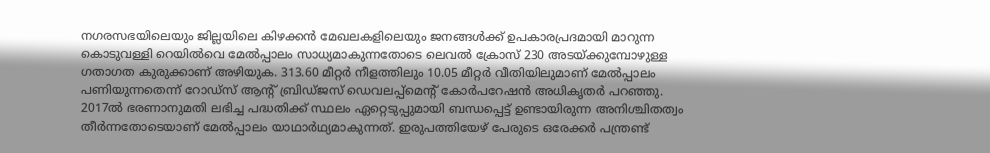നഗരസഭയിലെയും ജില്ലയിലെ കിഴക്കന്‍ മേഖലകളിലെയും ജനങ്ങള്‍ക്ക് ഉപകാരപ്രദമായി മാറുന്ന കൊടുവള്ളി റെയില്‍വെ മേല്‍പ്പാലം സാധ്യമാകുന്നതോടെ ലെവല്‍ ക്രോസ് 230 അടയ്ക്കുമ്പോഴുള്ള ഗതാഗത കുരുക്കാണ് അഴിയുക. 313.60 മീറ്റര്‍ നീളത്തിലും 10.05 മീറ്റര്‍ വീതിയിലുമാണ് മേല്‍പ്പാലം പണിയുന്നതെന്ന് റോഡ്സ് ആന്റ് ബ്രിഡ്ജസ് ഡെവലപ്പ്മെന്റ് കോര്‍പറേഷന്‍ അധികൃതര്‍ പറഞ്ഞു. 2017ല്‍ ഭരണാനുമതി ലഭിച്ച പദ്ധതിക്ക് സ്ഥലം ഏറ്റെടുപ്പുമായി ബന്ധപ്പെട്ട് ഉണ്ടായിരുന്ന അനിശ്ചിതത്വം തീര്‍ന്നതോടെയാണ് മേല്‍പ്പാലം യാഥാര്‍ഥ്യമാകുന്നത്. ഇരുപത്തിയേഴ് പേരുടെ ഒരേക്കര്‍ പന്ത്രണ്ട്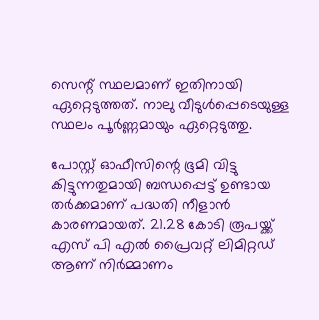സെന്റ് സ്ഥലമാണ് ഇതിനായി ഏറ്റെടുത്തത്. നാലു വീടുള്‍പ്പെടെയുള്ള സ്ഥലം പൂര്‍ണ്ണമായും ഏറ്റെടുത്തു.

പോസ്റ്റ് ഓഫീസിന്റെ ഭൂമി വിട്ടു കിട്ടുന്നതുമായി ബന്ധപ്പെട്ട് ഉണ്ടായ തര്‍ക്കമാണ് പദ്ധതി നീളാന്‍ കാരണമായത്. 21.28 കോടി രൂപയ്ക്ക് എസ് പി എല്‍ പ്രൈവറ്റ് ലിമിറ്റഡ് ആണ് നിര്‍മ്മാണം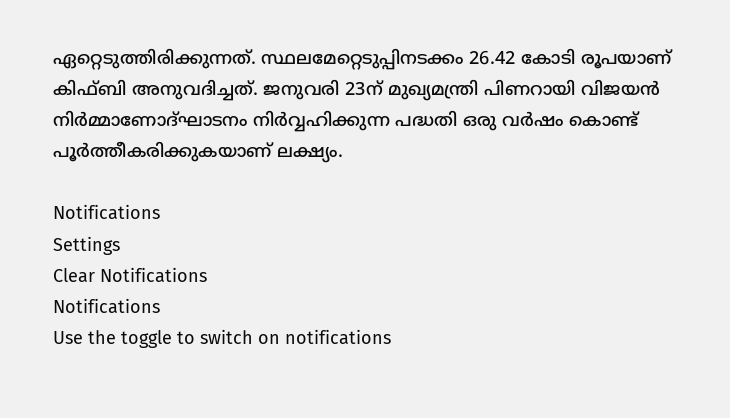ഏറ്റെടുത്തിരിക്കുന്നത്. സ്ഥലമേറ്റെടുപ്പിനടക്കം 26.42 കോടി രൂപയാണ് കിഫ്ബി അനുവദിച്ചത്. ജനുവരി 23ന് മുഖ്യമന്ത്രി പിണറായി വിജയന്‍ നിര്‍മ്മാണോദ്ഘാടനം നിര്‍വ്വഹിക്കുന്ന പദ്ധതി ഒരു വര്‍ഷം കൊണ്ട് പൂര്‍ത്തീകരിക്കുകയാണ് ലക്ഷ്യം.

Notifications
Settings
Clear Notifications
Notifications
Use the toggle to switch on notifications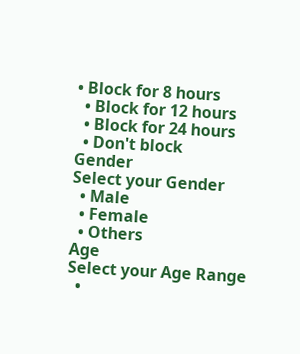• Block for 8 hours
  • Block for 12 hours
  • Block for 24 hours
  • Don't block
Gender
Select your Gender
  • Male
  • Female
  • Others
Age
Select your Age Range
  •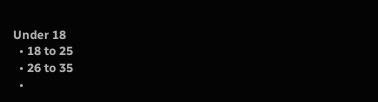Under 18
  • 18 to 25
  • 26 to 35
  •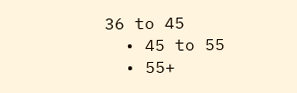36 to 45
  • 45 to 55
  • 55+